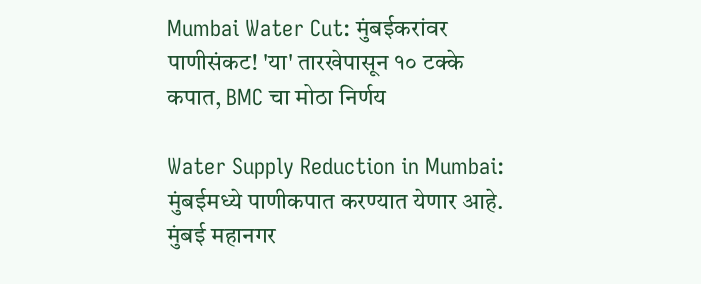Mumbai Water Cut: मुंबईकरांवर पाणीसंकट! 'या' तारखेपासून १० टक्के कपात, BMC चा मोठा निर्णय

Water Supply Reduction in Mumbai: मुंबईमध्ये पाणीकपात करण्यात येणार आहे. मुंबई महानगर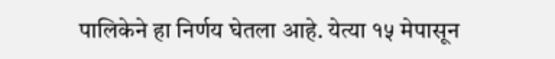पालिकेने हा निर्णय घेतला आहे. येत्या १५ मेपासून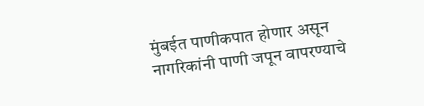मुंबईत पाणीकपात होणार असून नागरिकांनी पाणी जपून वापरण्याचे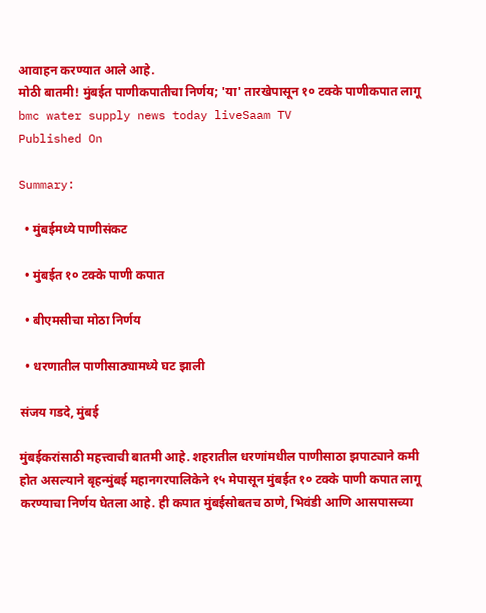आवाहन करण्यात आले आहे.
मोठी बातमी! मुंबईत पाणीकपातीचा निर्णय; 'या' तारखेपासून १० टक्के पाणीकपात लागू
bmc water supply news today liveSaam TV
Published On

Summary:

  • मुंबईमध्ये पाणीसंकट

  • मुंबईत १० टक्के पाणी कपात

  • बीएमसीचा मोठा निर्णय

  • धरणातील पाणीसाठ्यामध्ये घट झाली

संजय गडदे, मुंबई

मुंबईकरांसाठी महत्त्वाची बातमी आहे. शहरातील धरणांमधील पाणीसाठा झपाट्याने कमी होत असल्याने बृहन्मुंबई महानगरपालिकेने १५ मेपासून मुंबईत १० टक्के पाणी कपात लागू करण्याचा निर्णय घेतला आहे. ही कपात मुंबईसोबतच ठाणे, भिवंडी आणि आसपासच्या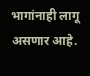भागांनाही लागू असणार आहे.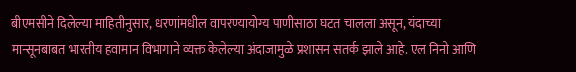बीएमसीने दिलेल्या माहितीनुसार, धरणांमधील वापरण्यायोग्य पाणीसाठा घटत चालला असून, यंदाच्या मान्सूनबाबत भारतीय हवामान विभागाने व्यक्त केलेल्या अंदाजामुळे प्रशासन सतर्क झाले आहे. एल निनो आणि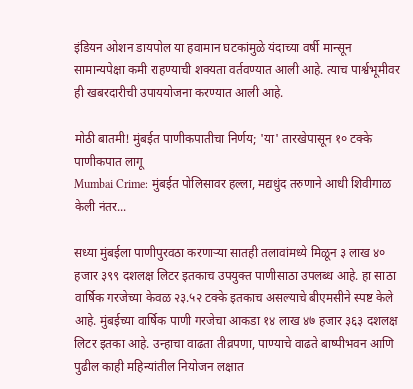इंडियन ओशन डायपोल या हवामान घटकांमुळे यंदाच्या वर्षी मान्सून सामान्यपेक्षा कमी राहण्याची शक्यता वर्तवण्यात आली आहे. त्याच पार्श्वभूमीवर ही खबरदारीची उपाययोजना करण्यात आली आहे.

मोठी बातमी! मुंबईत पाणीकपातीचा निर्णय; 'या' तारखेपासून १० टक्के पाणीकपात लागू
Mumbai Crime: मुंबईत पोलिसावर हल्ला, मद्यधुंद तरुणाने आधी शिवीगाळ केली नंतर...

सध्या मुंबईला पाणीपुरवठा करणाऱ्या सातही तलावांमध्ये मिळून ३ लाख ४० हजार ३९९ दशलक्ष लिटर इतकाच उपयुक्त पाणीसाठा उपलब्ध आहे. हा साठा वार्षिक गरजेच्या केवळ २३.५२ टक्के इतकाच असल्याचे बीएमसीने स्पष्ट केले आहे. मुंबईच्या वार्षिक पाणी गरजेचा आकडा १४ लाख ४७ हजार ३६३ दशलक्ष लिटर इतका आहे. उन्हाचा वाढता तीव्रपणा, पाण्याचे वाढते बाष्पीभवन आणि पुढील काही महिन्यांतील नियोजन लक्षात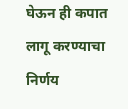घेऊन ही कपात लागू करण्याचा निर्णय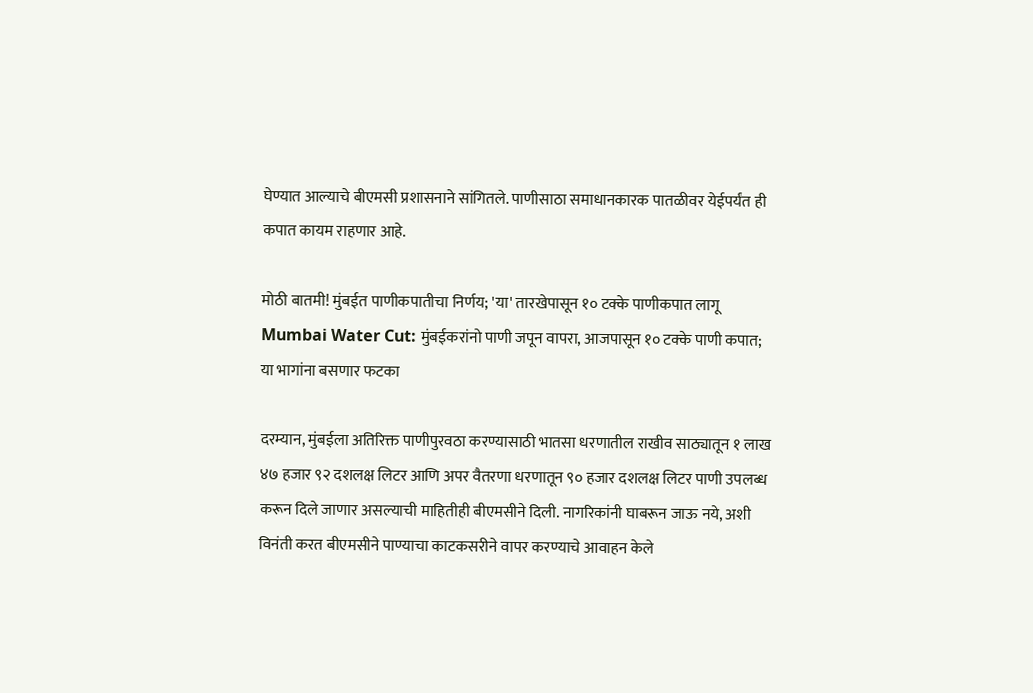घेण्यात आल्याचे बीएमसी प्रशासनाने सांगितले. पाणीसाठा समाधानकारक पातळीवर येईपर्यंत ही कपात कायम राहणार आहे.

मोठी बातमी! मुंबईत पाणीकपातीचा निर्णय; 'या' तारखेपासून १० टक्के पाणीकपात लागू
Mumbai Water Cut: मुंबईकरांनो पाणी जपून वापरा, आजपासून १० टक्के पाणी कपात; या भागांना बसणार फटका

दरम्यान, मुंबईला अतिरिक्त पाणीपुरवठा करण्यासाठी भातसा धरणातील राखीव साठ्यातून १ लाख ४७ हजार ९२ दशलक्ष लिटर आणि अपर वैतरणा धरणातून ९० हजार दशलक्ष लिटर पाणी उपलब्ध करून दिले जाणार असल्याची माहितीही बीएमसीने दिली. नागरिकांनी घाबरून जाऊ नये, अशी विनंती करत बीएमसीने पाण्याचा काटकसरीने वापर करण्याचे आवाहन केले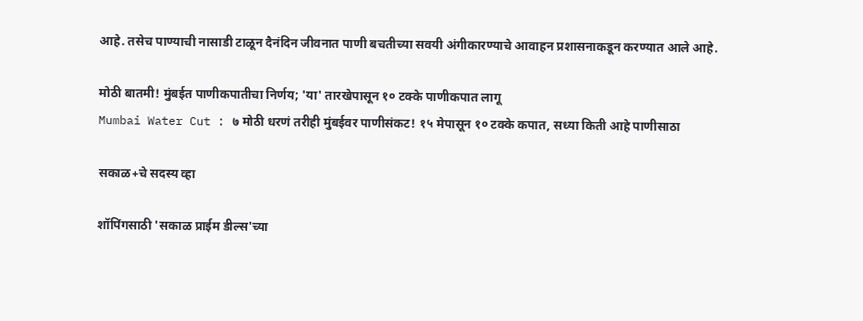आहे. तसेच पाण्याची नासाडी टाळून दैनंदिन जीवनात पाणी बचतीच्या सवयी अंगीकारण्याचे आवाहन प्रशासनाकडून करण्यात आले आहे.

मोठी बातमी! मुंबईत पाणीकपातीचा निर्णय; 'या' तारखेपासून १० टक्के पाणीकपात लागू
Mumbai Water Cut : ७ मोठी धरणं तरीही मुंबईवर पाणीसंकट! १५ मेपासून १० टक्के कपात, सध्या किती आहे पाणीसाठा

सकाळ+चे सदस्य व्हा

शॉपिंगसाठी 'सकाळ प्राईम डील्स'च्या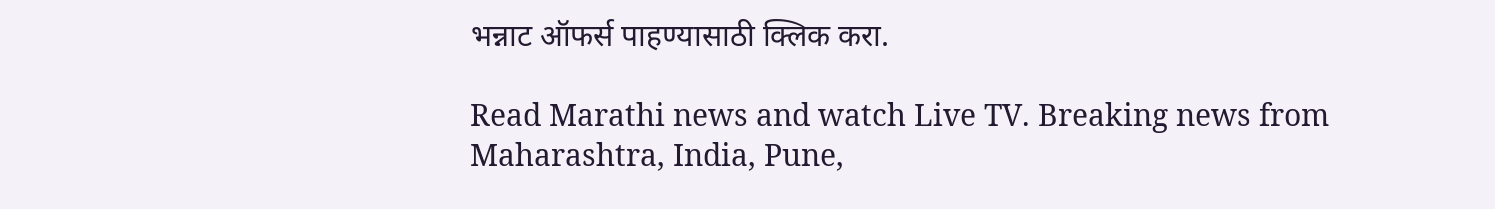भन्नाट ऑफर्स पाहण्यासाठी क्लिक करा.

Read Marathi news and watch Live TV. Breaking news from Maharashtra, India, Pune,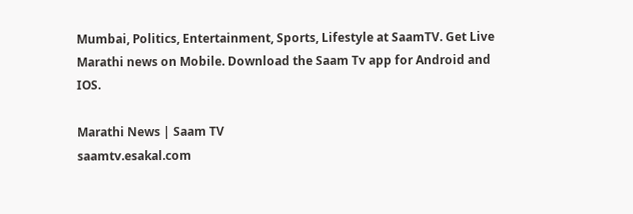Mumbai, Politics, Entertainment, Sports, Lifestyle at SaamTV. Get Live Marathi news on Mobile. Download the Saam Tv app for Android and IOS.

Marathi News | Saam TV
saamtv.esakal.com